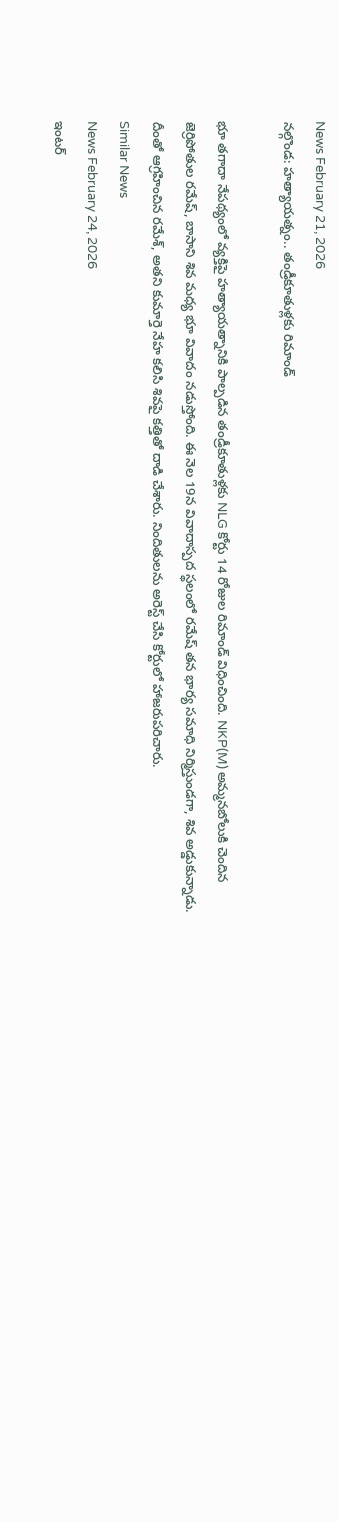News February 21, 2026
నల్గొండ: హత్యాయత్నం.. తండ్రీకూతుళ్లకు రిమాండ్

భూ తగాదా నేపథ్యంలో వ్యక్తిపై హత్యాయత్నానికి పాల్పడిన తండ్రీకూతుళ్లకు NLG కోర్టు 14 రోజుల రిమాండ్ విధించింది. NKP(M) అమ్మనబోలుకి చెందిన జెర్రిపోతుల రమేష్, బాసాని శివ మధ్య భూ వివాదం నడుస్తోంది. ఈ నెల 19న వివాదాస్పద స్థలంలో రమేష్ తన భార్య సమాధి నిర్మిస్తుండగా, శివ అడ్డుకున్నాడు. దీంతో ఆగ్రహించిన రమేశ్, అతని కుమార్తె నేహ కలిసి శివపై కత్తితో దాడి చేశారు. నిందితులను అరెస్ట్ చేసి కోర్టులో హాజరుపరిచారు.
Similar News
News February 24, 2026
ఇంటర్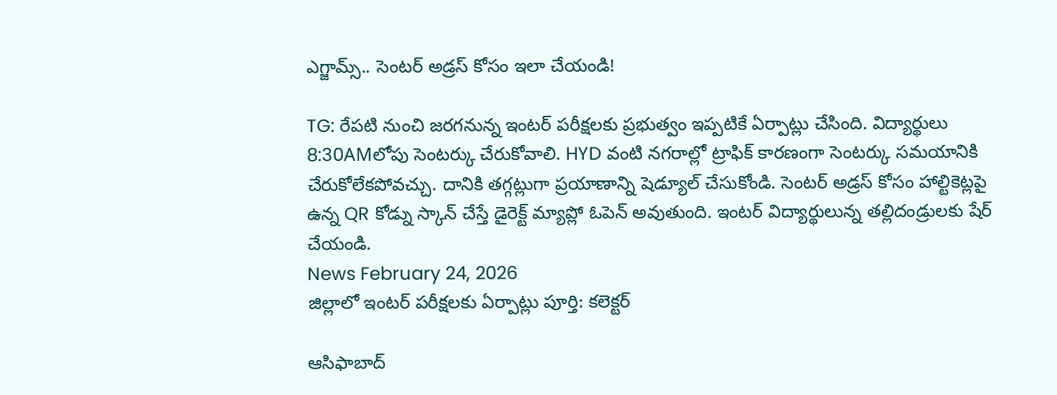ఎగ్జామ్స్.. సెంటర్ అడ్రస్ కోసం ఇలా చేయండి!

TG: రేపటి నుంచి జరగనున్న ఇంటర్ పరీక్షలకు ప్రభుత్వం ఇప్పటికే ఏర్పాట్లు చేసింది. విద్యార్థులు 8:30AMలోపు సెంటర్కు చేరుకోవాలి. HYD వంటి నగరాల్లో ట్రాఫిక్ కారణంగా సెంటర్కు సమయానికి చేరుకోలేకపోవచ్చు. దానికి తగ్గట్లుగా ప్రయాణాన్ని షెడ్యూల్ చేసుకోండి. సెంటర్ అడ్రస్ కోసం హాల్టికెట్లపై ఉన్న QR కోడ్ను స్కాన్ చేస్తే డైరెక్ట్ మ్యాప్లో ఓపెన్ అవుతుంది. ఇంటర్ విద్యార్థులున్న తల్లిదండ్రులకు షేర్ చేయండి.
News February 24, 2026
జిల్లాలో ఇంటర్ పరీక్షలకు ఏర్పాట్లు పూర్తి: కలెక్టర్

ఆసిఫాబాద్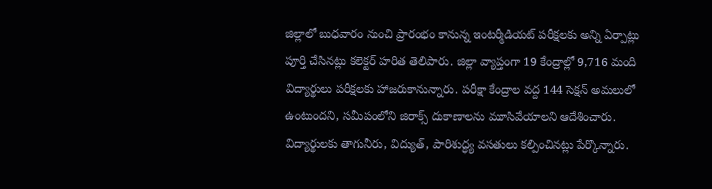జిల్లాలో బుధవారం నుంచి ప్రారంభం కానున్న ఇంటర్మీడియట్ పరీక్షలకు అన్ని ఏర్పాట్లు పూర్తి చేసినట్లు కలెక్టర్ హరిత తెలిపారు. జిల్లా వ్యాప్తంగా 19 కేంద్రాల్లో 9,716 మంది విద్యార్థులు పరీక్షలకు హాజరుకానున్నారు. పరీక్షా కేంద్రాల వద్ద 144 సెక్షన్ అమలులో ఉంటుందని, సమీపంలోని జిరాక్స్ దుకాణాలను మూసివేయాలని ఆదేశించారు. విద్యార్థులకు తాగునీరు, విద్యుత్, పారిశుద్ధ్య వసతులు కల్పించినట్లు పేర్కొన్నారు.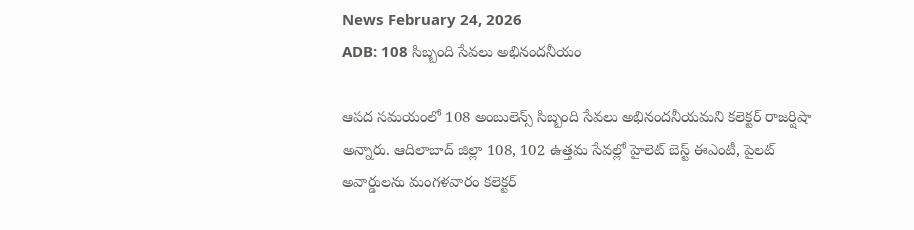News February 24, 2026
ADB: 108 సిబ్బంది సేవలు అభినందనీయం

ఆపద సమయంలో 108 అంబులెన్స్ సిబ్బంది సేవలు అభినందనీయమని కలెక్టర్ రాజర్షిషా అన్నారు. ఆదిలాబాద్ జిల్లా 108, 102 ఉత్తమ సేవల్లో హైలెట్ బెస్ట్ ఈఎంటీ, పైలట్ అవార్డులను మంగళవారం కలెక్టర్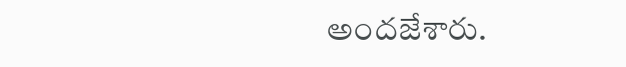అందజేశారు.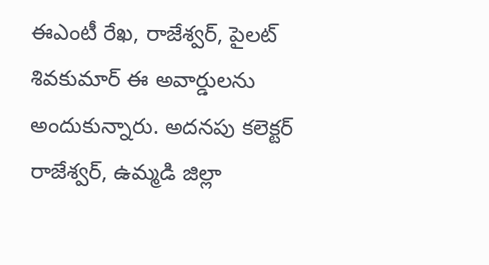ఈఎంటీ రేఖ, రాజేశ్వర్, పైలట్ శివకుమార్ ఈ అవార్డులను అందుకున్నారు. అదనపు కలెక్టర్ రాజేశ్వర్, ఉమ్మడి జిల్లా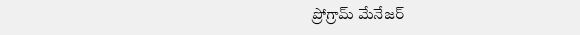ప్రోగ్రామ్ మేనేజర్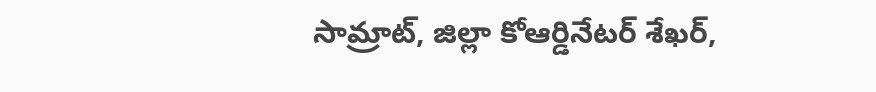సామ్రాట్, జిల్లా కోఆర్డినేటర్ శేఖర్,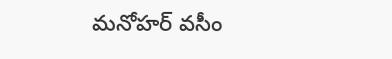మనోహర్ వసీం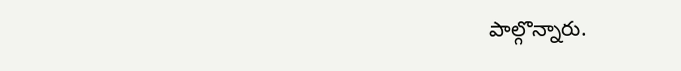పాల్గొన్నారు.